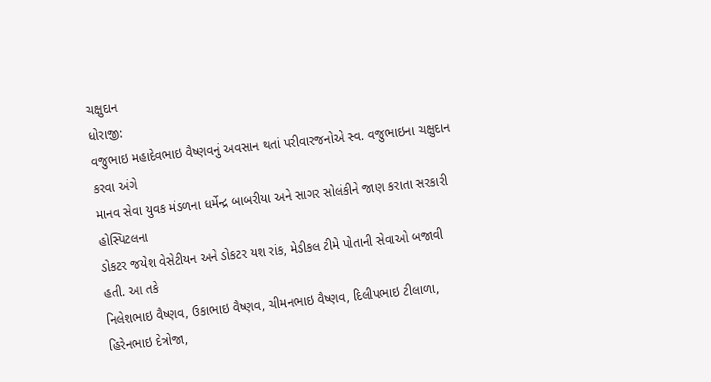ચક્ષુદાન
ધોરાજી:
વજુભાઇ મહાદેવભાઇ વૈષ્ણવનું અવસાન થતાં પરીવારજનોએ સ્વ. વજુભાઇના ચક્ષુદાન કરવા અંગે
માનવ સેવા યુવક મંડળના ધર્મેન્દ્ર બાબરીયા અને સાગર સોલંકીને જાણ કરાતા સરકારી હોસ્પિટલના
ડોકટર જયેશ વેસેટીયન અને ડોકટર યશ રાંક, મેડીકલ ટીમે પોતાની સેવાઓ બજાવી હતી. આ તકે
નિલેશભાઇ વૈષ્ણવ, ઉકાભાઇ વૈષ્ણવ, ચીમનભાઇ વૈષ્ણવ, દિલીપભાઇ ટીલાળા, હિરેનભાઇ દેત્રોજા,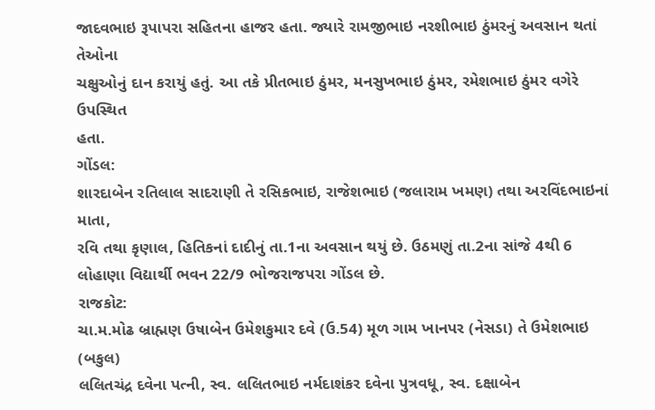જાદવભાઇ રૂપાપરા સહિતના હાજર હતા. જ્યારે રામજીભાઇ નરશીભાઇ ઠુંમરનું અવસાન થતાં તેઓના
ચક્ષુઓનું દાન કરાયું હતું. આ તકે પ્રીતભાઇ ઠુંમર, મનસુખભાઇ ઠુંમર, રમેશભાઇ ઠુંમર વગેરે
ઉપસ્થિત
હતા.
ગોંડલ:
શારદાબેન રતિલાલ સાદરાણી તે રસિકભાઇ, રાજેશભાઇ (જલારામ ખમણ) તથા અરવિંદભાઇનાં માતા,
રવિ તથા કૃણાલ, હિતિકનાં દાદીનું તા.1ના અવસાન થયું છે. ઉઠમણું તા.2ના સાંજે 4થી 6
લોહાણા વિદ્યાર્થી ભવન 22/9 ભોજરાજપરા ગોંડલ છે.
રાજકોટ:
ચા.મ.મોઢ બ્રાહ્મણ ઉષાબેન ઉમેશકુમાર દવે (ઉ.54) મૂળ ગામ ખાનપર (નેસડા) તે ઉમેશભાઇ (બકુલ)
લલિતચંદ્ર દવેના પત્ની, સ્વ. લલિતભાઇ નર્મદાશંકર દવેના પુત્રવધૂ, સ્વ. દક્ષાબેન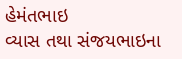હેમંતભાઇ
વ્યાસ તથા સંજયભાઇના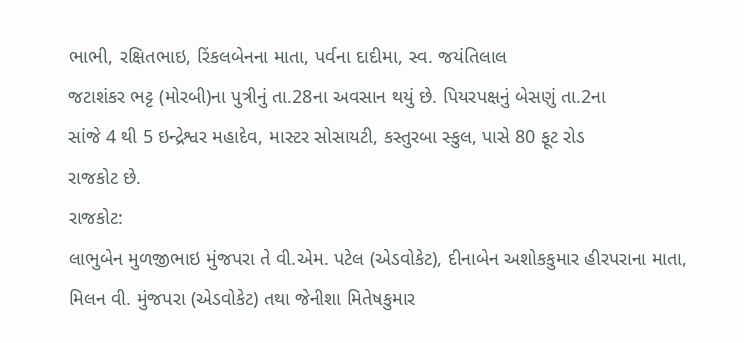ભાભી, રક્ષિતભાઇ, રિંકલબેનના માતા, પર્વના દાદીમા, સ્વ. જયંતિલાલ
જટાશંકર ભટ્ટ (મોરબી)ના પુત્રીનું તા.28ના અવસાન થયું છે. પિયરપક્ષનું બેસણું તા.2ના
સાંજે 4 થી 5 ઇન્દ્રેશ્વર મહાદેવ, માસ્ટર સોસાયટી, કસ્તુરબા સ્કુલ, પાસે 80 ફૂટ રોડ
રાજકોટ છે.
રાજકોટ:
લાભુબેન મુળજીભાઇ મુંજપરા તે વી.એમ. પટેલ (એડવોકેટ), દીનાબેન અશોકકુમાર હીરપરાના માતા,
મિલન વી. મુંજપરા (એડવોકેટ) તથા જેનીશા મિતેષકુમાર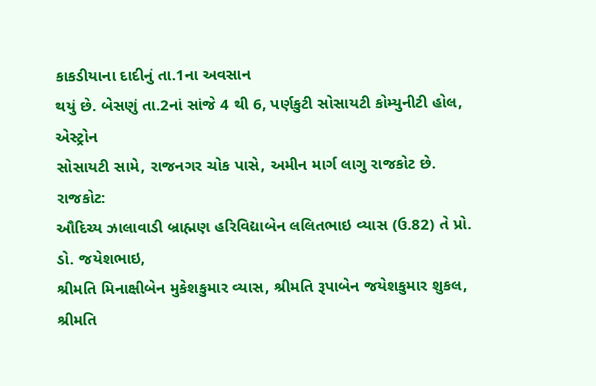કાકડીયાના દાદીનું તા.1ના અવસાન
થયું છે. બેસણું તા.2નાં સાંજે 4 થી 6, પર્ણકુટી સોસાયટી કોમ્યુનીટી હોલ, એસ્ટ્રોન
સોસાયટી સામે, રાજનગર ચોક પાસે, અમીન માર્ગ લાગુ રાજકોટ છે.
રાજકોટ:
ઔદિચ્ય ઝાલાવાડી બ્રાહ્મણ હરિવિદ્યાબેન લલિતભાઇ વ્યાસ (ઉ.82) તે પ્રો. ડો. જયેશભાઇ,
શ્રીમતિ મિનાક્ષીબેન મુકેશકુમાર વ્યાસ, શ્રીમતિ રૂપાબેન જયેશકુમાર શુકલ, શ્રીમતિ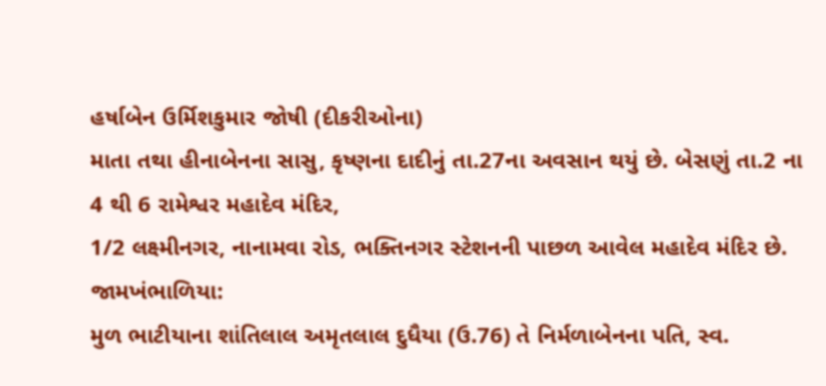હર્ષાબેન ઉર્મિશકુમાર જોષી (દીકરીઓના)
માતા તથા હીનાબેનના સાસુ, કૃષ્ણના દાદીનું તા.27ના અવસાન થયું છે. બેસણું તા.2 ના 4 થી 6 રામેશ્વર મહાદેવ મંદિર,
1/2 લક્ષ્મીનગર, નાનામવા રોડ, ભક્તિનગર સ્ટેશનની પાછળ આવેલ મહાદેવ મંદિર છે.
જામખંભાળિયા:
મુળ ભાટીયાના શાંતિલાલ અમૃતલાલ દુધૈયા (ઉ.76) તે નિર્મળાબેનના પતિ, સ્વ.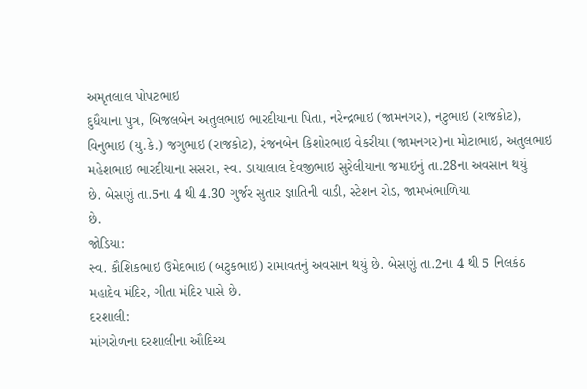અમૃતલાલ પોપટભાઇ
દુધૈયાના પુત્ર, બિજલબેન અતુલભાઇ ભારદીયાના પિતા, નરેન્દ્રભાઇ (જામનગર), નટુભાઇ (રાજકોટ),
વિનુભાઇ (યુ.કે.) જગુભાઇ (રાજકોટ), રંજનબેન કિશોરભાઇ વેકરીયા (જામનગર)ના મોટાભાઇ, અતુલભાઇ
મહેશભાઇ ભારદીયાના સસરા, સ્વ. ડાયાલાલ દેવજીભાઇ સુરેલીયાના જમાઇનું તા.28ના અવસાન થયું
છે. બેસણું તા.5ના 4 થી 4.30 ગુર્જર સુતાર જ્ઞાતિની વાડી, સ્ટેશન રોડ, જામખંભાળિયા
છે.
જોડિયા:
સ્વ. કૌશિકભાઇ ઉમેદભાઇ (બટુકભાઇ) રામાવતનું અવસાન થયું છે. બેસણું તા.2ના 4 થી 5 નિલકંઠ
મહાદેવ મંદિર, ગીતા મંદિર પાસે છે.
દરશાલી:
માંગરોળના દરશાલીના ઔદિચ્ય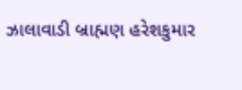ઝાલાવાડી બ્રાહ્મણ હરેશકુમાર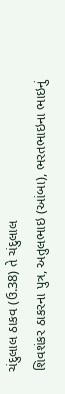ચંદુલાલ ઠાકવ (ઉ.38) તે ચંદુલાલ
શિવશંકર ઠાકરના પુત્ર, અતુલભાઇ (આંબા), ભરતભાઇના ભાઇનું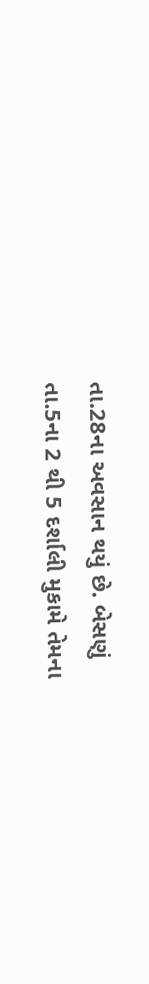તા.28ના અવસાન થયું છે. બેસણું
તા.5ના 2 થી 5 દર્શાલી મુકામે તેમના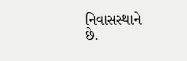નિવાસસ્થાને છે.